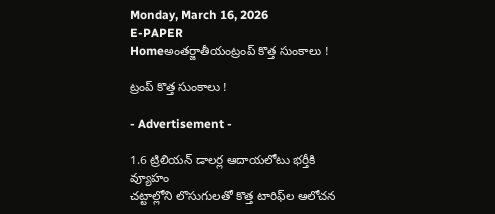Monday, March 16, 2026
E-PAPER
Homeఅంతర్జాతీయంట్రంప్‌ కొత్త సుంకాలు !

ట్రంప్‌ కొత్త సుంకాలు !

- Advertisement -

1.6 ట్రిలియన్‌ డాలర్ల ఆదాయలోటు భర్తీకి వ్యూహం
చట్టాల్లోని లొసుగులతో కొత్త టారిఫ్‌ల ఆలోచన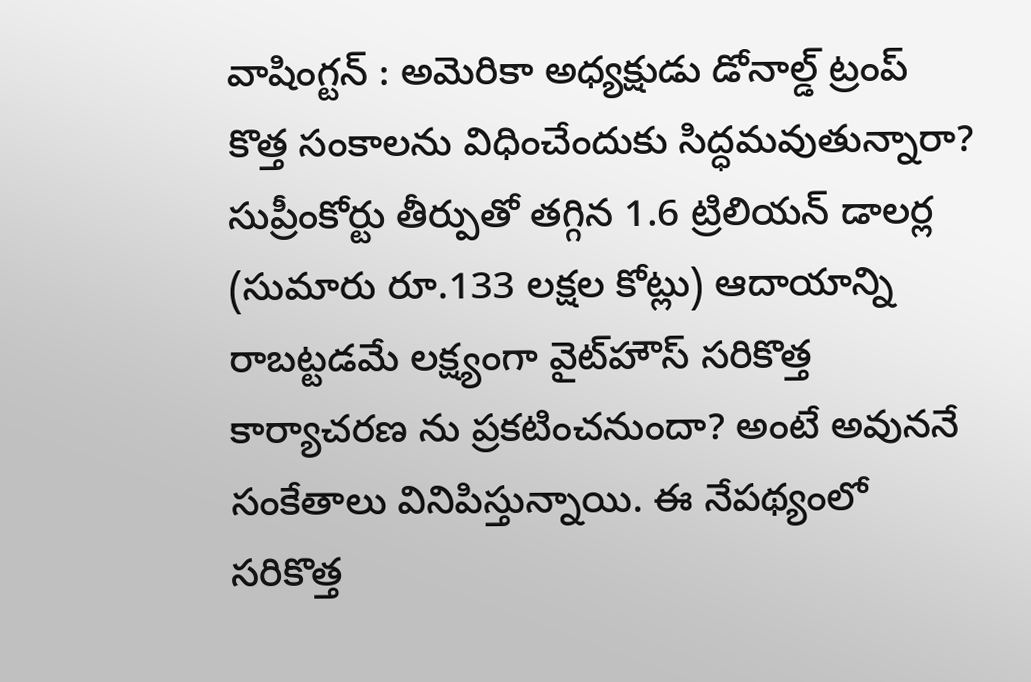వాషింగ్టన్‌ : అమెరికా అధ్యక్షుడు డోనాల్డ్‌ ట్రంప్‌ కొత్త సంకాలను విధించేందుకు సిద్ధమవుతున్నారా? సుప్రీంకోర్టు తీర్పుతో తగ్గిన 1.6 ట్రిలియన్‌ డాలర్ల (సుమారు రూ.133 లక్షల కోట్లు) ఆదాయాన్ని రాబట్టడమే లక్ష్యంగా వైట్‌హౌస్‌ సరికొత్త కార్యాచరణ ను ప్రకటించనుందా? అంటే అవుననే సంకేతాలు వినిపిస్తున్నాయి. ఈ నేపథ్యంలో సరికొత్త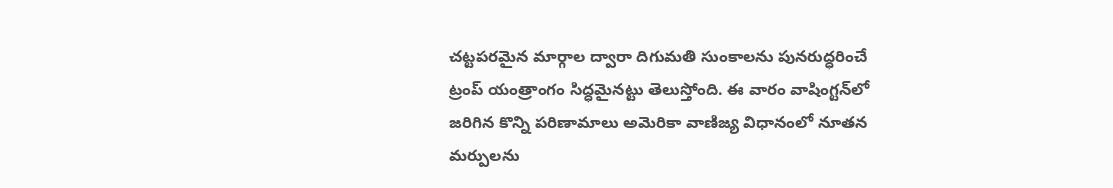చట్టపరమైన మార్గాల ద్వారా దిగుమతి సుంకాలను పునరుద్ధరించే ట్రంప్‌ యంత్రాంగం సిద్ధమైనట్టు తెలుస్తోంది. ఈ వారం వాషింగ్టన్‌లో జరిగిన కొన్ని పరిణామాలు అమెరికా వాణిజ్య విధానంలో నూతన మర్పులను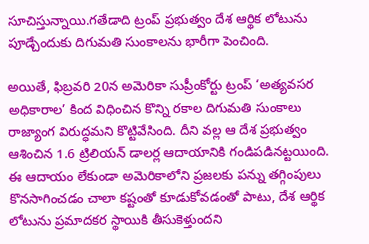సూచిస్తున్నాయి.గతేడాది ట్రంప్‌ ప్రభుత్వం దేశ ఆర్థిక లోటును పూడ్చేందుకు దిగుమతి సుంకాలను భారీగా పెంచింది.

అయితే, ఫిబ్రవరి 20న అమెరికా సుప్రీంకోర్టు ట్రంప్‌ ‘అత్యవసర అధికారాల’ కింద విధించిన కొన్ని రకాల దిగుమతి సుంకాలు రాజ్యాంగ విరుద్ధమని కొట్టివేసింది. దీని వల్ల ఆ దేశ ప్రభుత్వం ఆశించిన 1.6 ట్రిలియన్‌ డాలర్ల ఆదాయానికి గండిపడినట్టయింది. ఈ ఆదాయం లేకుండా అమెరికాలోని ప్రజలకు పన్ను తగ్గింపులు కొనసాగించడం చాలా కష్టంతో కూడుకోవడంతో పాటు, దేశ ఆర్థిక లోటును ప్రమాదకర స్థాయికి తీసుకెళ్తుందని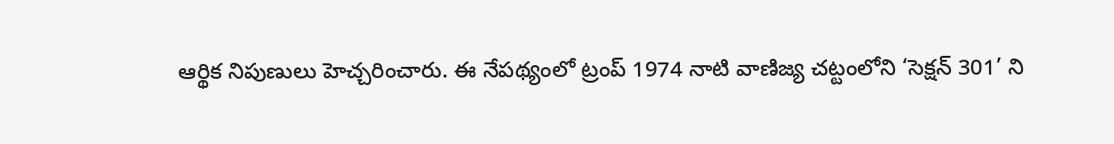ఆర్థిక నిపుణులు హెచ్చరించారు. ఈ నేపథ్యంలో ట్రంప్‌ 1974 నాటి వాణిజ్య చట్టంలోని ‘సెక్షన్‌ 301’ ని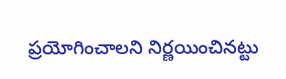ప్రయోగించాలని నిర్ణయించినట్టు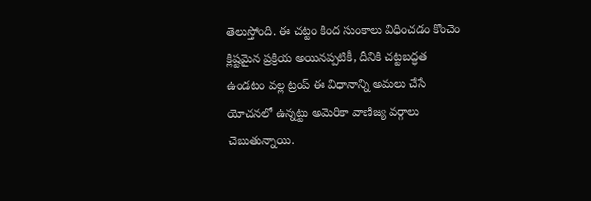తెలుస్తోంది. ఈ చట్టం కింద సుంకాలు విధించడం కొంచెం క్లిష్టమైన ప్రక్రియ అయినప్పటికీ, దీనికి చట్టబద్ధత ఉండటం వల్ల ట్రంప్‌ ఈ విధానాన్ని అమలు చేసే యోచనలో ఉన్నట్టు అమెరికా వాణిజ్య వర్గాలు చెబుతున్నాయి.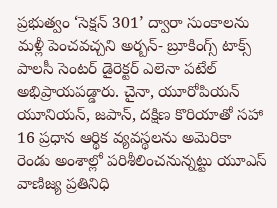ప్రభుత్వం ‘సెక్షన్‌ 301’ ద్వారా సుంకాలను మళ్లీ పెంచవచ్చని అర్బన్‌- బ్రూకింగ్స్‌ టాక్స్‌ పాలసీ సెంటర్‌ డైరెక్టర్‌ ఎలెనా పటేల్‌ అభిప్రాయపడ్డారు. చైనా, యూరోపియన్‌ యూనియన్‌, జపాన్‌, దక్షిణ కొరియాతో సహా 16 ప్రధాన ఆర్థిక వ్యవస్థలను అమెరికా రెండు అంశాల్లో పరిశీలించనున్నట్టు యూఎస్‌ వాణిజ్య ప్రతినిధి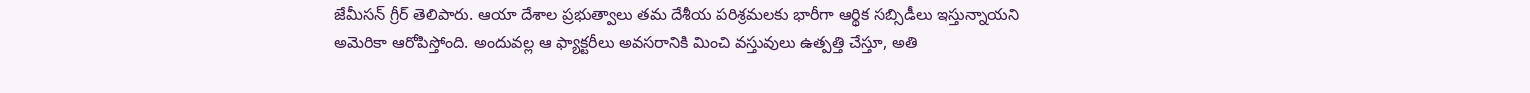జేమీసన్‌ గ్రీర్‌ తెలిపారు. ఆయా దేశాల ప్రభుత్వాలు తమ దేశీయ పరిశ్రమలకు భారీగా ఆర్థిక సబ్సిడీలు ఇస్తున్నాయని అమెరికా ఆరోపిస్తోంది. అందువల్ల ఆ ఫ్యాక్టరీలు అవసరానికి మించి వస్తువులు ఉత్పత్తి చేస్తూ, అతి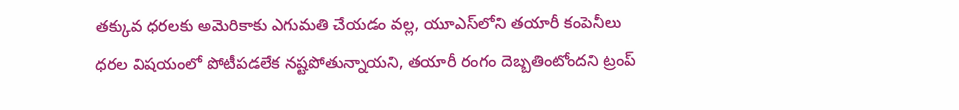తక్కువ ధరలకు అమెరికాకు ఎగుమతి చేయడం వల్ల, యూఎస్‌లోని తయారీ కంపెనీలు ధరల విషయంలో పోటీపడలేక నష్టపోతున్నాయని, తయారీ రంగం దెబ్బతింటోందని ట్రంప్‌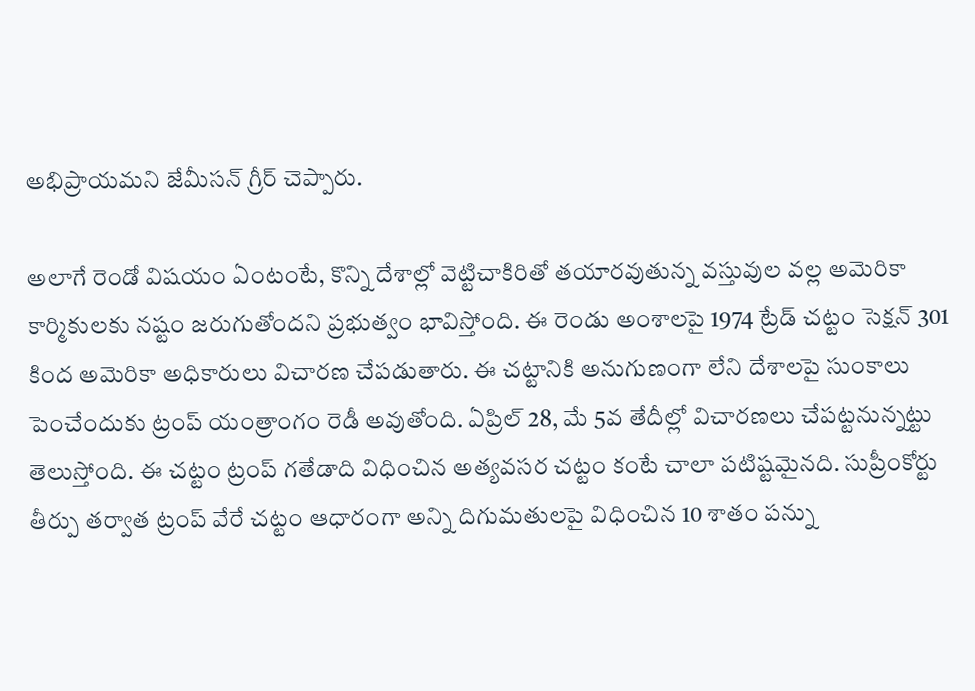అభిప్రాయమని జేమీసన్‌ గ్రీర్‌ చెప్పారు.

అలాగే రెండో విషయం ఏంటంటే, కొన్ని దేశాల్లో వెట్టిచాకిరితో తయారవుతున్న వస్తువుల వల్ల అమెరికా కార్మికులకు నష్టం జరుగుతోందని ప్రభుత్వం భావిస్తోంది. ఈ రెండు అంశాలపై 1974 ట్రేడ్‌ చట్టం సెక్షన్‌ 301 కింద అమెరికా అధికారులు విచారణ చేపడుతారు. ఈ చట్టానికి అనుగుణంగా లేని దేశాలపై సుంకాలు పెంచేందుకు ట్రంప్‌ యంత్రాంగం రెడీ అవుతోంది. ఏప్రిల్‌ 28, మే 5వ తేదీల్లో విచారణలు చేపట్టనున్నట్టు తెలుస్తోంది. ఈ చట్టం ట్రంప్‌ గతేడాది విధించిన అత్యవసర చట్టం కంటే చాలా పటిష్టమైనది. సుప్రీంకోర్టు తీర్పు తర్వాత ట్రంప్‌ వేరే చట్టం ఆధారంగా అన్ని దిగుమతులపై విధించిన 10 శాతం పన్ను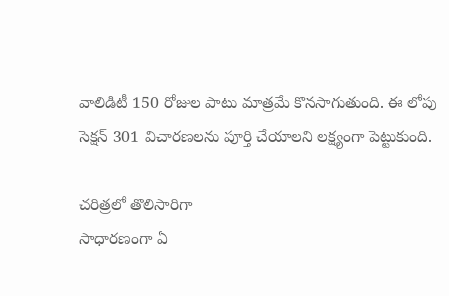వాలిడిటీ 150 రోజుల పాటు మాత్రమే కొనసాగుతుంది. ఈ లోపు సెక్షన్‌ 301 విచారణలను పూర్తి చేయాలని లక్ష్యంగా పెట్టుకుంది.

చరిత్రలో తొలిసారిగా
సాధారణంగా ఏ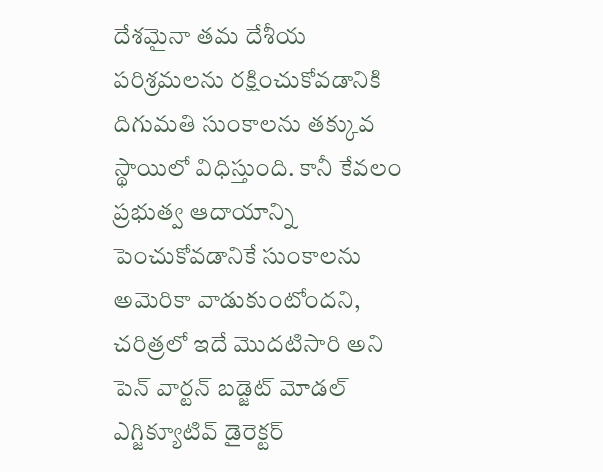దేశమైనా తమ దేశీయ పరిశ్రమలను రక్షించుకోవడానికి దిగుమతి సుంకాలను తక్కువ స్థాయిలో విధిస్తుంది. కానీ కేవలం ప్రభుత్వ ఆదాయాన్ని పెంచుకోవడానికే సుంకాలను అమెరికా వాడుకుంటోందని, చరిత్రలో ఇదే మొదటిసారి అని పెన్‌ వార్టన్‌ బడ్జెట్‌ మోడల్‌ ఎగ్జిక్యూటివ్‌ డైరెక్టర్‌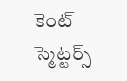కెంట్‌ స్మెట్టర్స్‌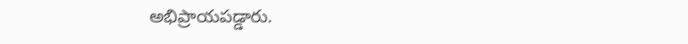అభిప్రాయపడ్డారు.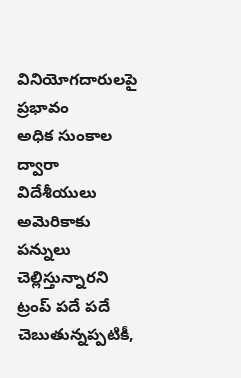వినియోగదారులపై ప్రభావం
అధిక సుంకాల ద్వారా విదేశీయులు అమెరికాకు పన్నులు చెల్లిస్తున్నారని ట్రంప్‌ పదే పదే చెబుతున్నప్పటికీ,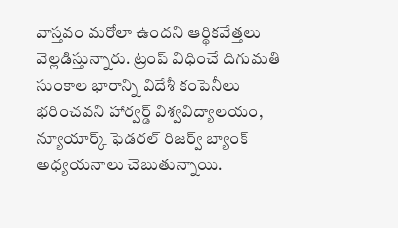వాస్తవం మరోలా ఉందని ఆర్థికవేత్తలు వెల్లడిస్తున్నారు. ట్రంప్‌ విధించే దిగుమతి సుంకాల భారాన్ని విదేశీ కంపెనీలు భరించవని హార్వర్డ్‌ విశ్వవిద్యాలయం, న్యూయార్క్‌ ఫెడరల్‌ రిజర్వ్‌ బ్యాంక్‌ అధ్యయనాలు చెబుతున్నాయి.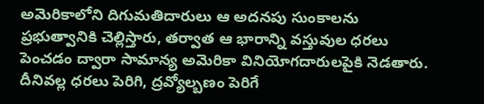అమెరికాలోని దిగుమతిదారులు ఆ అదనపు సుంకాలను ప్రభుత్వానికి చెల్లిస్తారు, తర్వాత ఆ భారాన్ని వస్తువుల ధరలు పెంచడం ద్వారా సామాన్య అమెరికా వినియోగదారులపైకి నెడతారు. దీనివల్ల ధరలు పెరిగి, ద్రవ్యోల్బణం పెరిగే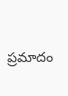ప్రమాదం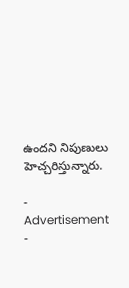ఉందని నిపుణులు హెచ్చరిస్తున్నారు.

- Advertisement -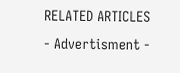RELATED ARTICLES
- Advertisment -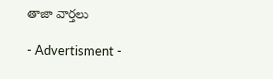తాజా వార్తలు

- Advertisment -